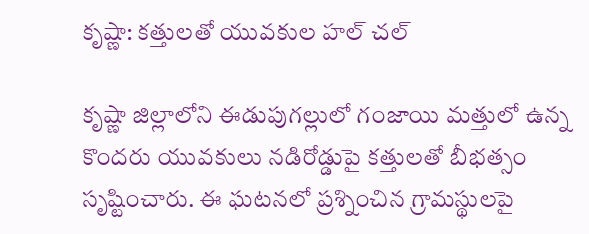కృష్ణా: కత్తులతో యువకుల హల్ చల్

కృష్ణా జిల్లాలోని ఈడుపుగల్లులో గంజాయి మత్తులో ఉన్న కొందరు యువకులు నడిరోడ్డుపై కత్తులతో బీభత్సం సృష్టించారు. ఈ ఘటనలో ప్రశ్నించిన గ్రామస్థులపై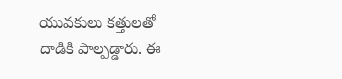యువకులు కత్తులతో దాడికి పాల్పడ్డారు. ఈ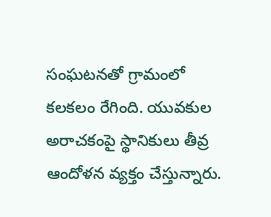సంఘటనతో గ్రామంలో కలకలం రేగింది. యువకుల అరాచకంపై స్థానికులు తీవ్ర ఆందోళన వ్యక్తం చేస్తున్నారు.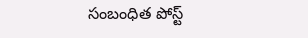సంబంధిత పోస్ట్